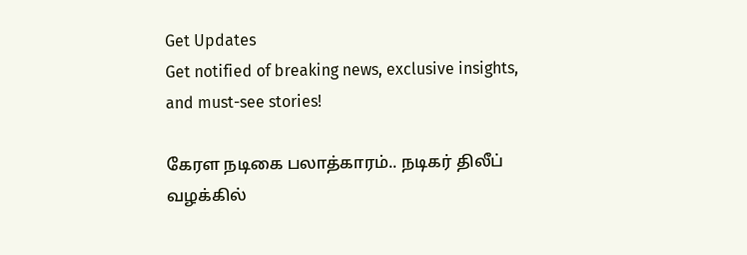Get Updates
Get notified of breaking news, exclusive insights, and must-see stories!

கேரள நடிகை பலாத்காரம்.. நடிகர் திலீப் வழக்கில்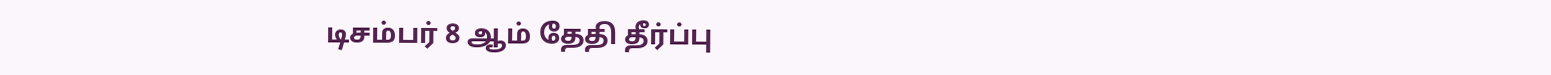டிசம்பர் 8 ஆம் தேதி தீர்ப்பு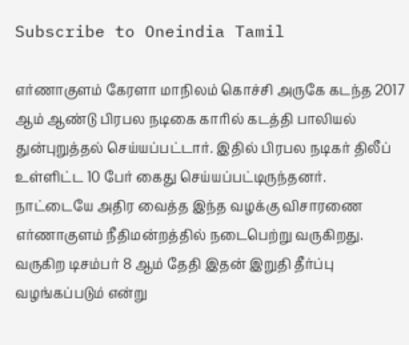Subscribe to Oneindia Tamil

எர்ணாகுளம் கேரளா மாநிலம் கொச்சி அருகே கடந்த 2017 ஆம் ஆண்டு பிரபல நடிகை காரில் கடத்தி பாலியல் துன்புறுத்தல் செய்யப்பட்டார். இதில் பிரபல நடிகர் திலீப் உள்ளிட்ட 10 பேர் கைது செய்யப்பட்டிருந்தனர். நாட்டையே அதிர வைத்த இந்த வழக்கு விசாரணை எர்ணாகுளம் நீதிமன்றத்தில் நடைபெற்று வருகிறது. வருகிற டிசம்பர் 8 ஆம் தேதி இதன் இறுதி தீர்ப்பு வழங்கப்படும் என்று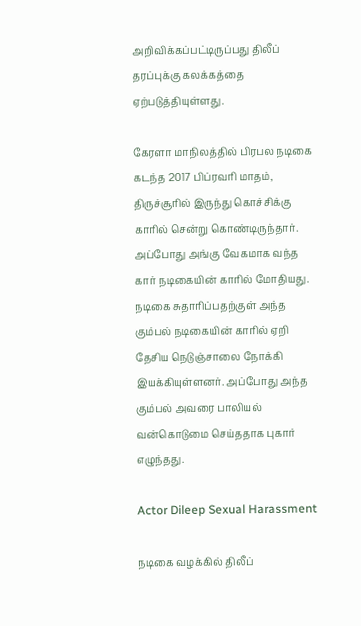அறிவிக்கப்பட்டிருப்பது திலீப் தரப்புக்கு கலக்கத்தை ஏற்படுத்தியுள்ளது.

கேரளா மாநிலத்தில் பிரபல நடிகை கடந்த 2017 பிப்ரவரி மாதம், திருச்சூரில் இருந்து கொச்சிக்கு காரில் சென்று கொண்டிருந்தார். அப்போது அங்கு வேகமாக வந்த கார் நடிகையின் காரில் மோதியது. நடிகை சுதாரிப்பதற்குள் அந்த கும்பல் நடிகையின் காரில் ஏறி தேசிய நெடுஞ்சாலை நோக்கி இயக்கியுள்ளனர். அப்போது அந்த கும்பல் அவரை பாலியல் வன்கொடுமை செய்ததாக புகார் எழுந்தது.

Actor Dileep Sexual Harassment

நடிகை வழக்கில் திலீப்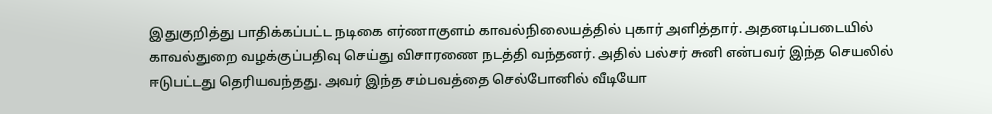இதுகுறித்து பாதிக்கப்பட்ட நடிகை எர்ணாகுளம் காவல்நிலையத்தில் புகார் அளித்தார். அதனடிப்படையில் காவல்துறை வழக்குப்பதிவு செய்து விசாரணை நடத்தி வந்தனர். அதில் பல்சர் சுனி என்பவர் இந்த செயலில் ஈடுபட்டது தெரியவந்தது. அவர் இந்த சம்பவத்தை செல்போனில் வீடியோ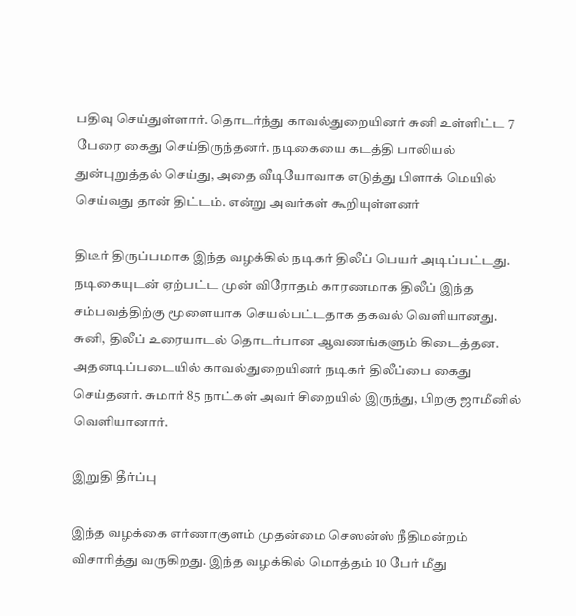பதிவு செய்துள்ளார். தொடர்ந்து காவல்துறையினர் சுனி உள்ளிட்ட 7 பேரை கைது செய்திருந்தனர். நடிகையை கடத்தி பாலியல் துன்புறுத்தல் செய்து, அதை வீடியோவாக எடுத்து பிளாக் மெயில் செய்வது தான் திட்டம். என்று அவர்கள் கூறியுள்ளனர்

திடீர் திருப்பமாக இந்த வழக்கில் நடிகர் திலீப் பெயர் அடிப்பட்டது. நடிகையுடன் ஏற்பட்ட முன் விரோதம் காரணமாக திலீப் இந்த சம்பவத்திற்கு மூளையாக செயல்பட்டதாக தகவல் வெளியானது. சுனி, திலீப் உரையாடல் தொடர்பான ஆவணங்களும் கிடைத்தன. அதனடிப்படையில் காவல்துறையினர் நடிகர் திலீப்பை கைது செய்தனர். சுமார் 85 நாட்கள் அவர் சிறையில் இருந்து, பிறகு ஜாமீனில் வெளியானார்.

இறுதி தீர்ப்பு

இந்த வழக்கை எர்ணாகுளம் முதன்மை செஸன்ஸ் நீதிமன்றம் விசாரித்து வருகிறது. இந்த வழக்கில் மொத்தம் 10 பேர் மீது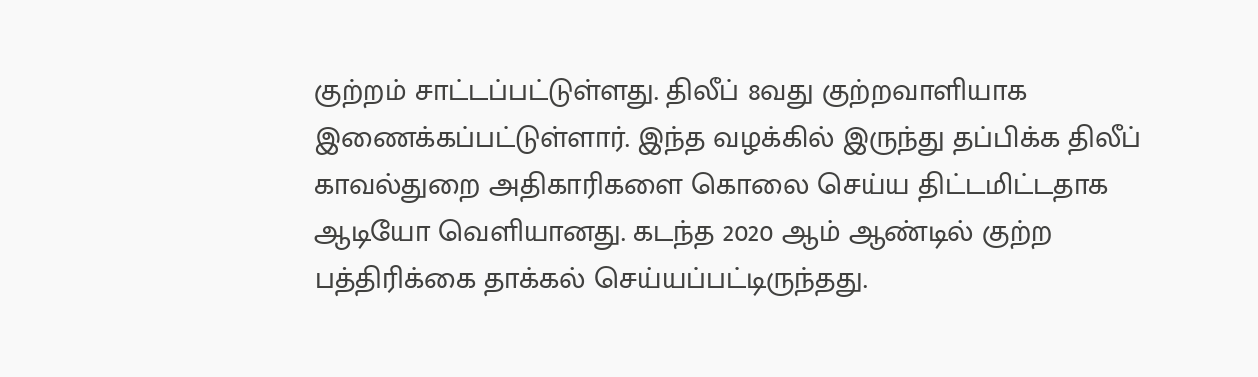குற்றம் சாட்டப்பட்டுள்ளது. திலீப் 8வது குற்றவாளியாக இணைக்கப்பட்டுள்ளார். இந்த வழக்கில் இருந்து தப்பிக்க திலீப் காவல்துறை அதிகாரிகளை கொலை செய்ய திட்டமிட்டதாக ஆடியோ வெளியானது. கடந்த 2020 ஆம் ஆண்டில் குற்ற பத்திரிக்கை தாக்கல் செய்யப்பட்டிருந்தது.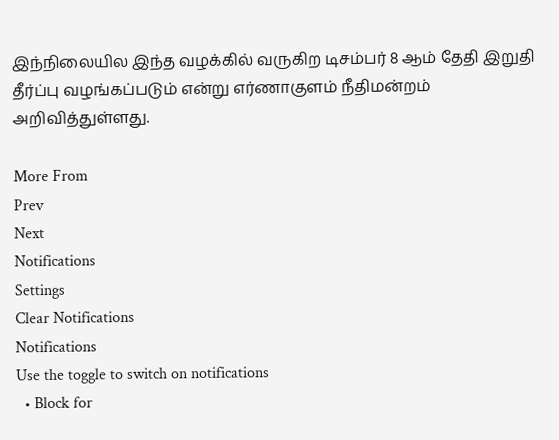இந்நிலையில இந்த வழக்கில் வருகிற டிசம்பர் 8 ஆம் தேதி இறுதி தீர்ப்பு வழங்கப்படும் என்று எர்ணாகுளம் நீதிமன்றம் அறிவித்துள்ளது.

More From
Prev
Next
Notifications
Settings
Clear Notifications
Notifications
Use the toggle to switch on notifications
  • Block for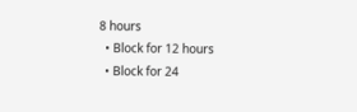8 hours
  • Block for 12 hours
  • Block for 24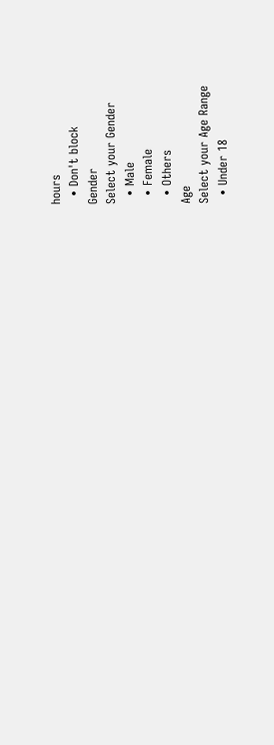hours
  • Don't block
Gender
Select your Gender
  • Male
  • Female
  • Others
Age
Select your Age Range
  • Under 18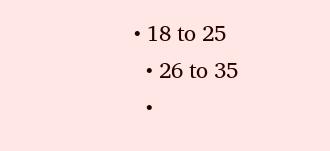• 18 to 25
  • 26 to 35
  •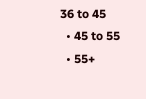36 to 45
  • 45 to 55
  • 55+